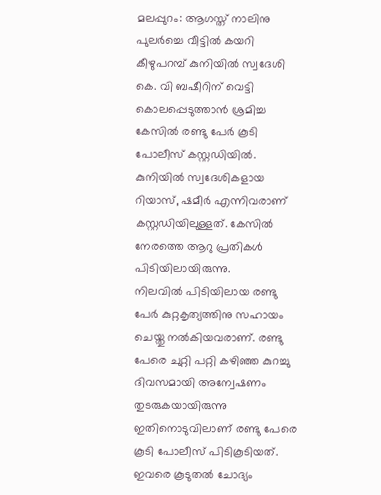മലപ്പുറം: ആഗസ്ത് നാലിനു പുലർച്ചെ വീട്ടിൽ കയറി കീഴുപറമ്പ് കുനിയിൽ സ്വദേശി കെ. വി ബഷീറിന് വെട്ടി കൊലപ്പെടുത്താൻ ശ്രമിച്ച കേസിൽ രണ്ടു പേർ കൂടി പോലീസ് കസ്റ്റഡിയിൽ. കുനിയിൽ സ്വദേശികളായ റിയാസ്, ഷമീർ എന്നിവരാണ് കസ്റ്റഡിയിലുള്ളത്. കേസിൽ നേരത്തെ ആറു പ്രതികൾ പിടിയിലായിരുന്നു.
നിലവിൽ പിടിയിലായ രണ്ടു പേർ കുറ്റകൃത്യത്തിനു സഹായം ചെയ്തു നൽകിയവരാണ്. രണ്ടു പേരെ ചുറ്റി പറ്റി കഴിഞ്ഞ കുറച്ചു ദിവസമായി അന്വേഷണം തുടരുകയായിരുന്നു ഇതിനൊടുവിലാണ് രണ്ടു പേരെ കൂടി പോലീസ് പിടികൂടിയത്. ഇവരെ കൂടുതൽ ചോദ്യം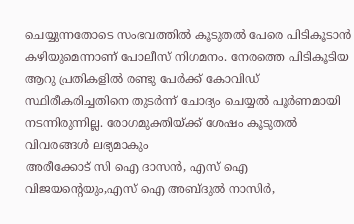ചെയ്യുന്നതോടെ സംഭവത്തിൽ കൂടുതൽ പേരെ പിടികൂടാൻ കഴിയുമെന്നാണ് പോലീസ് നിഗമനം. നേരത്തെ പിടികൂടിയ ആറു പ്രതികളിൽ രണ്ടു പേർക്ക് കോവിഡ് സ്ഥിരീകരിച്ചതിനെ തുടർന്ന് ചോദ്യം ചെയ്യൽ പൂർണമായി നടന്നിരുന്നില്ല. രോഗമുക്തിയ്ക്ക് ശേഷം കൂടുതൽ വിവരങ്ങൾ ലഭ്യമാകും
അരീക്കോട് സി ഐ ദാസൻ, എസ് ഐ വിജയന്റെയും,എസ് ഐ അബ്ദുൽ നാസിർ,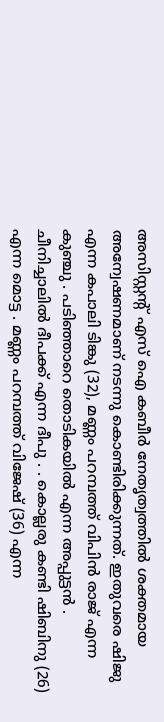അസിസ്റ്റന്റ് എസ് ഐ കബീർ നേതൃത്വത്തിൽ ശക്തമായ അന്വേഷണമാണ് നടന്നു കൊണ്ടിരിക്കുന്നത്. ഇതുവരെ ഷിജു എന്ന കപാലി ടിങ്കു (32), മണ്ണം പറമ്പത്ത് വിപിൻ രാജ് എന്ന കുഞ്ചു . പടിഞ്ഞാറെ തൊടികയിൽ എന്ന അപ്പുട്ടൻ . ചീനിച്ചാലിൽ ദീപക്ക് എന്ന ദീപു . . കൊല്ലരു കണ്ടി ഷിബിനു (26) എന്ന മൊട്ട . മണ്ണം പറമ്പത്ത് വിജേഷ് (36) എന്ന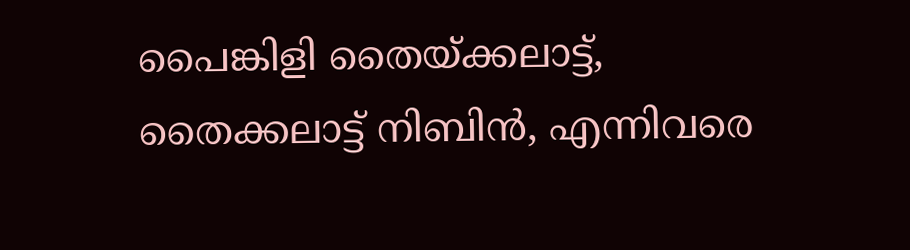പൈങ്കിളി തൈയ്ക്കലാട്ട്, തൈക്കലാട്ട് നിബിൻ, എന്നിവരെ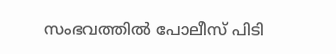സംഭവത്തിൽ പോലീസ് പിടി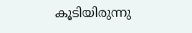കൂടിയിരുന്നു